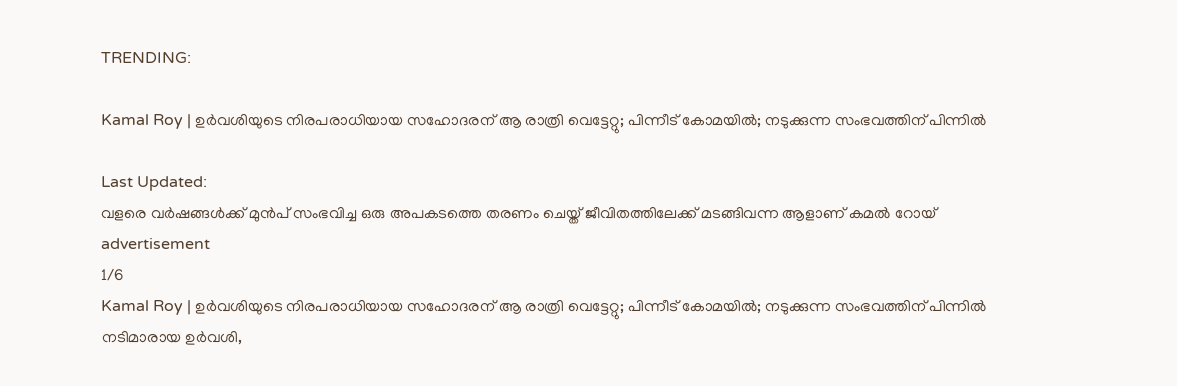TRENDING:

Kamal Roy | ഉർവശിയുടെ നിരപരാധിയായ സഹോദരന് ആ രാത്രി വെട്ടേറ്റു; പിന്നീട് കോമയിൽ; നടുക്കുന്ന സംഭവത്തിന് പിന്നിൽ

Last Updated:
വളരെ വർഷങ്ങൾക്ക് മുൻപ് സംഭവിച്ച ഒരു അപകടത്തെ തരണം ചെയ്ത് ജീവിതത്തിലേക്ക് മടങ്ങിവന്ന ആളാണ് കമൽ റോയ്
advertisement
1/6
Kamal Roy | ഉർവശിയുടെ നിരപരാധിയായ സഹോദരന് ആ രാത്രി വെട്ടേറ്റു; പിന്നീട് കോമയിൽ; നടുക്കുന്ന സംഭവത്തിന് പിന്നിൽ
നടിമാരായ ഉർവശി,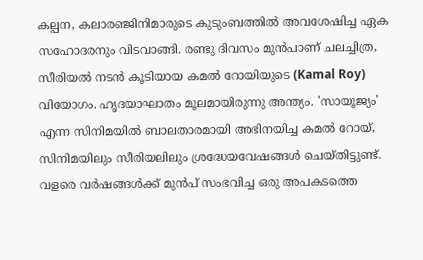കല്പന, കലാരഞ്ജിനിമാരുടെ കുടുംബത്തിൽ അവശേഷിച്ച ഏക സഹോദരനും വിടവാങ്ങി. രണ്ടു ദിവസം മുൻപാണ് ചലച്ചിത്ര, സീരിയൽ നടൻ കൂടിയായ കമൽ റോയിയുടെ (Kamal Roy) വിയോഗം. ഹൃദയാഘാതം മൂലമായിരുന്നു അന്ത്യം. 'സായൂജ്യം' എന്ന സിനിമയിൽ ബാലതാരമായി അഭിനയിച്ച കമൽ റോയ്, സിനിമയിലും സീരിയലിലും ശ്രദ്ധേയവേഷങ്ങൾ ചെയ്തിട്ടുണ്ട്. വളരെ വർഷങ്ങൾക്ക് മുൻപ് സംഭവിച്ച ഒരു അപകടത്തെ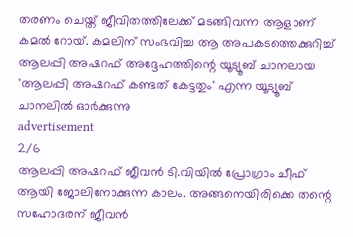തരണം ചെയ്ത് ജീവിതത്തിലേക്ക് മടങ്ങിവന്ന ആളാണ് കമൽ റോയ്. കമലിന് സംഭവിച്ച ആ അപകടത്തെക്കുറിച്ച് ആലപ്പി അഷറഫ് അദ്ദേഹത്തിന്റെ യൂട്യൂബ് ചാനലായ 'ആലപ്പി അഷറഫ് കണ്ടത് കേട്ടതും' എന്ന യൂട്യൂബ് ചാനലിൽ ഓർക്കുന്നു
advertisement
2/6
ആലപ്പി അഷറഫ് ജീവൻ ടി.വിയിൽ പ്രോഗ്രാം ചീഫ് ആയി ജോലിനോക്കുന്ന കാലം. അങ്ങനെയിരിക്കെ തന്റെ സഹോദരന് ജീവൻ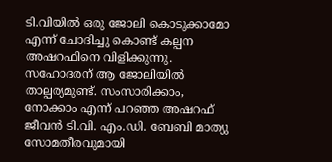ടി.വിയിൽ ഒരു ജോലി കൊടുക്കാമോ എന്ന് ചോദിച്ചു കൊണ്ട് കല്പന അഷറഫിനെ വിളിക്കുന്നു. സഹോദരന് ആ ജോലിയിൽ താല്പര്യമുണ്ട്. സംസാരിക്കാം, നോക്കാം എന്ന് പറഞ്ഞ അഷറഫ് ജീവൻ ടി.വി. എം.ഡി. ബേബി മാത്യു സോമതീരവുമായി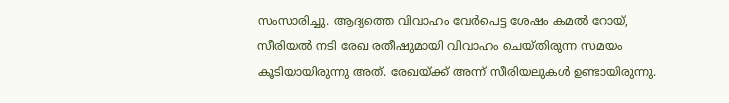സംസാരിച്ചു. ആദ്യത്തെ വിവാഹം വേർപെട്ട ശേഷം കമൽ റോയ്, സീരിയൽ നടി രേഖ രതീഷുമായി വിവാഹം ചെയ്തിരുന്ന സമയം കൂടിയായിരുന്നു അത്. രേഖയ്ക്ക് അന്ന് സീരിയലുകൾ ഉണ്ടായിരുന്നു.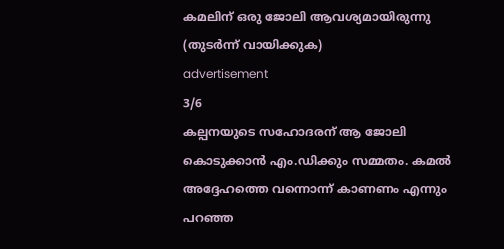കമലിന് ഒരു ജോലി ആവശ്യമായിരുന്നു (തുടർന്ന്‌ വായിക്കുക)
advertisement
3/6
കല്പനയുടെ സഹോദരന് ആ ജോലി കൊടുക്കാൻ എം.ഡിക്കും സമ്മതം. കമൽ അദ്ദേഹത്തെ വന്നൊന്ന് കാണണം എന്നും പറഞ്ഞ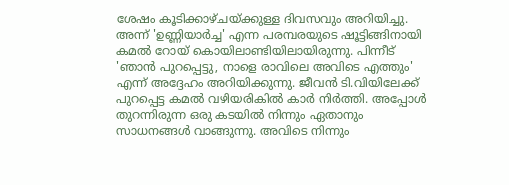ശേഷം കൂടിക്കാഴ്ചയ്ക്കുള്ള ദിവസവും അറിയിച്ചു. അന്ന് 'ഉണ്ണിയാർച്ച' എന്ന പരമ്പരയുടെ ഷൂട്ടിങ്ങിനായി കമൽ റോയ് കൊയിലാണ്ടിയിലായിരുന്നു. പിന്നീട് 'ഞാൻ പുറപ്പെട്ടു, നാളെ രാവിലെ അവിടെ എത്തും' എന്ന് അദ്ദേഹം അറിയിക്കുന്നു. ജീവൻ ടി.വിയിലേക്ക് പുറപ്പെട്ട കമൽ വഴിയരികിൽ കാർ നിർത്തി. അപ്പോൾ തുറന്നിരുന്ന ഒരു കടയിൽ നിന്നും ഏതാനും സാധനങ്ങൾ വാങ്ങുന്നു. അവിടെ നിന്നും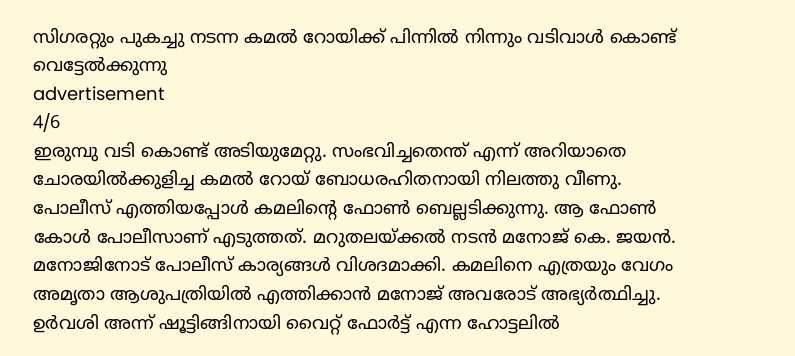സിഗരറ്റും പുകച്ചു നടന്ന കമൽ റോയിക്ക് പിന്നിൽ നിന്നും വടിവാൾ കൊണ്ട് വെട്ടേൽക്കുന്നു
advertisement
4/6
ഇരുമ്പു വടി കൊണ്ട് അടിയുമേറ്റു. സംഭവിച്ചതെന്ത് എന്ന് അറിയാതെ ചോരയിൽക്കുളിച്ച കമൽ റോയ് ബോധരഹിതനായി നിലത്തു വീണു. പോലീസ് എത്തിയപ്പോൾ കമലിന്റെ ഫോൺ ബെല്ലടിക്കുന്നു. ആ ഫോൺ കോൾ പോലീസാണ് എടുത്തത്. മറുതലയ്ക്കൽ നടൻ മനോജ് കെ. ജയൻ. മനോജിനോട് പോലീസ് കാര്യങ്ങൾ വിശദമാക്കി. കമലിനെ എത്രയും വേഗം അമൃതാ ആശുപത്രിയിൽ എത്തിക്കാൻ മനോജ് അവരോട് അഭ്യർത്ഥിച്ചു. ഉർവശി അന്ന് ഷൂട്ടിങ്ങിനായി വൈറ്റ് ഫോർട്ട് എന്ന ഹോട്ടലിൽ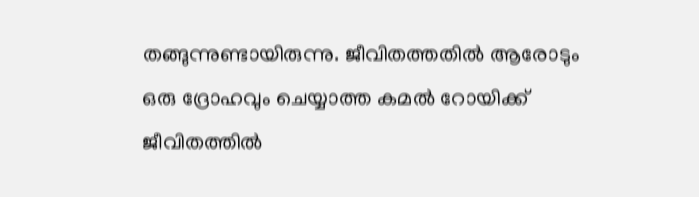തങ്ങുന്നുണ്ടായിരുന്നു. ജീവിതത്തതിൽ ആരോടും ഒരു ദ്രോഹവും ചെയ്യാത്ത കമൽ റോയിക്ക് ജീവിതത്തിൽ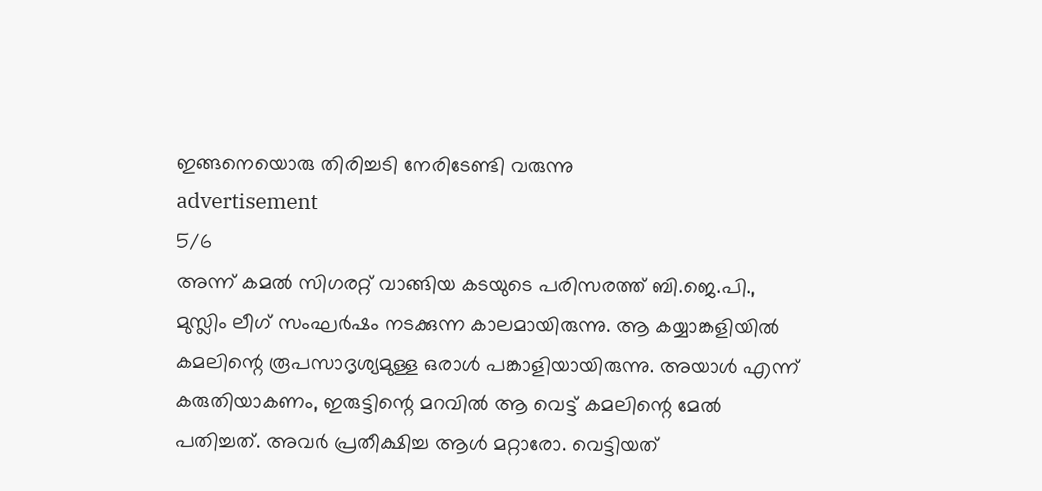ഇങ്ങനെയൊരു തിരിച്ചടി നേരിടേണ്ടി വരുന്നു
advertisement
5/6
അന്ന് കമൽ സിഗരറ്റ് വാങ്ങിയ കടയുടെ പരിസരത്ത് ബി.ജെ.പി., മുസ്ലിം ലീഗ് സംഘർഷം നടക്കുന്ന കാലമായിരുന്നു. ആ കയ്യാങ്കളിയിൽ കമലിന്റെ രൂപസാദൃശ്യമുള്ള ഒരാൾ പങ്കാളിയായിരുന്നു. അയാൾ എന്ന് കരുതിയാകണം, ഇരുട്ടിന്റെ മറവിൽ ആ വെട്ട് കമലിന്റെ മേൽ പതിച്ചത്. അവർ പ്രതീക്ഷിച്ച ആൾ മറ്റാരോ. വെട്ടിയത്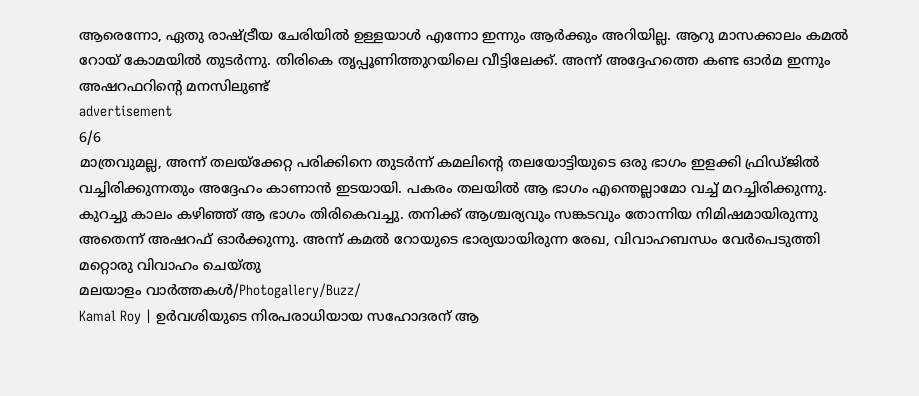ആരെന്നോ, ഏതു രാഷ്ട്രീയ ചേരിയിൽ ഉള്ളയാൾ എന്നോ ഇന്നും ആർക്കും അറിയില്ല. ആറു മാസക്കാലം കമൽ റോയ് കോമയിൽ തുടർന്നു. തിരികെ തൃപ്പൂണിത്തുറയിലെ വീട്ടിലേക്ക്. അന്ന് അദ്ദേഹത്തെ കണ്ട ഓർമ ഇന്നും അഷറഫറിന്റെ മനസിലുണ്ട്
advertisement
6/6
മാത്രവുമല്ല, അന്ന് തലയ്‌ക്കേറ്റ പരിക്കിനെ തുടർന്ന്‌ കമലിന്റെ തലയോട്ടിയുടെ ഒരു ഭാഗം ഇളക്കി ഫ്രിഡ്ജിൽ വച്ചിരിക്കുന്നതും അദ്ദേഹം കാണാൻ ഇടയായി. പകരം തലയിൽ ആ ഭാഗം എന്തെല്ലാമോ വച്ച് മറച്ചിരിക്കുന്നു. കുറച്ചു കാലം കഴിഞ്ഞ് ആ ഭാഗം തിരികെവച്ചു. തനിക്ക് ആശ്ചര്യവും സങ്കടവും തോന്നിയ നിമിഷമായിരുന്നു അതെന്ന് അഷറഫ് ഓർക്കുന്നു. അന്ന് കമൽ റോയുടെ ഭാര്യയായിരുന്ന രേഖ, വിവാഹബന്ധം വേർപെടുത്തി മറ്റൊരു വിവാഹം ചെയ്തു
മലയാളം വാർത്തകൾ/Photogallery/Buzz/
Kamal Roy | ഉർവശിയുടെ നിരപരാധിയായ സഹോദരന് ആ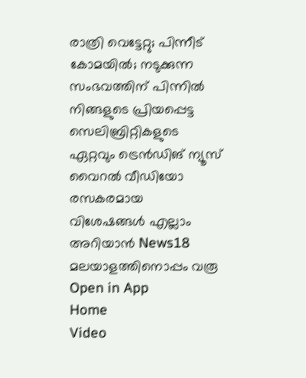രാത്രി വെട്ടേറ്റു; പിന്നീട് കോമയിൽ; നടുക്കുന്ന സംഭവത്തിന് പിന്നിൽ
നിങ്ങളുടെ പ്രിയപ്പെട്ട സെലിബ്രിറ്റികളുടെ ഏറ്റവും ട്രെൻഡിങ് ന്യൂസ് വൈറൽ വീഡിയോ രസകരമായ വിശേഷങ്ങൾ എല്ലാം അറിയാൻ News18 മലയാളത്തിനൊപ്പം വരൂ
Open in App
Home
Video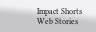Impact Shorts
Web Stories